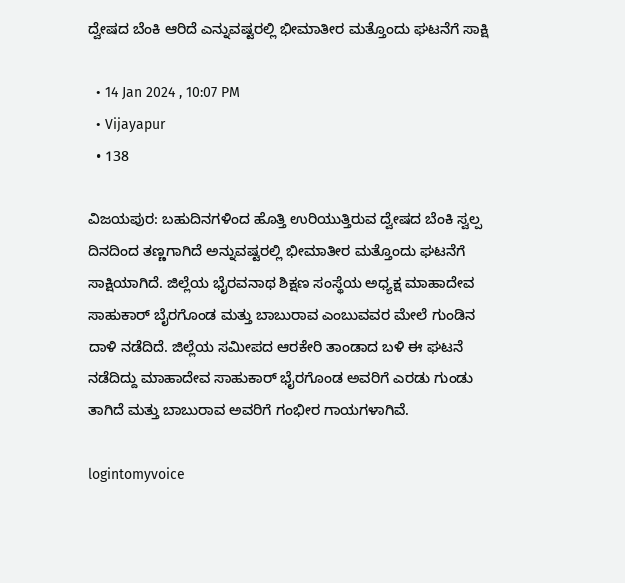ದ್ವೇಷದ ಬೆಂಕಿ ಆರಿದೆ ಎನ್ನುವಷ್ಟರಲ್ಲಿ ಭೀಮಾತೀರ ಮತ್ತೊಂದು ಘಟನೆಗೆ ಸಾಕ್ಷಿ

  • 14 Jan 2024 , 10:07 PM
  • Vijayapur
  • 138

ವಿಜಯಪುರ: ಬಹುದಿನಗಳಿಂದ ಹೊತ್ತಿ ಉರಿಯುತ್ತಿರುವ ದ್ವೇಷದ ಬೆಂಕಿ ಸ್ವಲ್ಪ ದಿನದಿಂದ ತಣ್ಣಗಾಗಿದೆ ಅನ್ನುವಷ್ಟರಲ್ಲಿ ಭೀಮಾತೀರ ಮತ್ತೊಂದು ಘಟನೆಗೆ ಸಾಕ್ಷಿಯಾಗಿದೆ. ಜಿಲ್ಲೆಯ ಭೈರವನಾಥ ಶಿಕ್ಷಣ ಸಂಸ್ಥೆಯ ಅಧ್ಯಕ್ಷ ಮಾಹಾದೇವ ಸಾಹುಕಾರ್ ಬೈರಗೊಂಡ ಮತ್ತು ಬಾಬುರಾವ ಎಂಬುವವರ ಮೇಲೆ ಗುಂಡಿನ ದಾಳಿ ನಡೆದಿದೆ. ಜಿಲ್ಲೆಯ ಸಮೀಪದ ಆರಕೇರಿ ತಾಂಡಾದ ಬಳಿ ಈ ಘಟನೆ ನಡೆದಿದ್ದು ಮಾಹಾದೇವ ಸಾಹುಕಾರ್ ಭೈರಗೊಂಡ ಅವರಿಗೆ ಎರಡು ಗುಂಡು ತಾಗಿದೆ ಮತ್ತು ಬಾಬುರಾವ ಅವರಿಗೆ ಗಂಭೀರ ಗಾಯಗಳಾಗಿವೆ.

logintomyvoice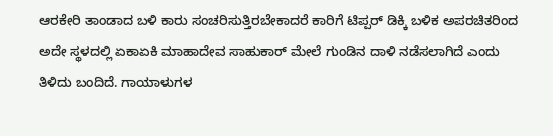ಆರಕೇರಿ ತಾಂಡಾದ ಬಳಿ ಕಾರು ಸಂಚರಿಸುತ್ತಿರಬೇಕಾದರೆ ಕಾರಿಗೆ ಟಿಪ್ಪರ್ ಡಿಕ್ಕಿ ಬಳಿಕ ಅಪರಚಿತರಿಂದ ಅದೇ ಸ್ಥಳದಲ್ಲಿ ಏಕಾಏಕಿ ಮಾಹಾದೇವ ಸಾಹುಕಾರ್ ಮೇಲೆ ಗುಂಡಿನ ದಾಳಿ ನಡೆಸಲಾಗಿದೆ ಎಂದು ತಿಳಿದು ಬಂದಿದೆ. ಗಾಯಾಳುಗಳ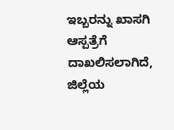ಇಬ್ಬರನ್ನು ಖಾಸಗಿ ಆಸ್ಪತ್ರೆಗೆ ದಾಖಲಿಸಲಾಗಿದೆ, ಜಿಲ್ಲೆಯ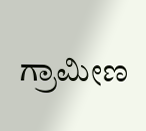ಗ್ರಾಮೀಣ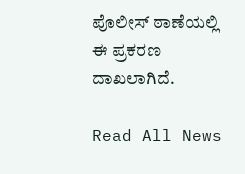ಪೊಲೀಸ್ ಠಾಣೆಯಲ್ಲಿ ಈ ಪ್ರಕರಣ ದಾಖಲಾಗಿದೆ.

Read All News